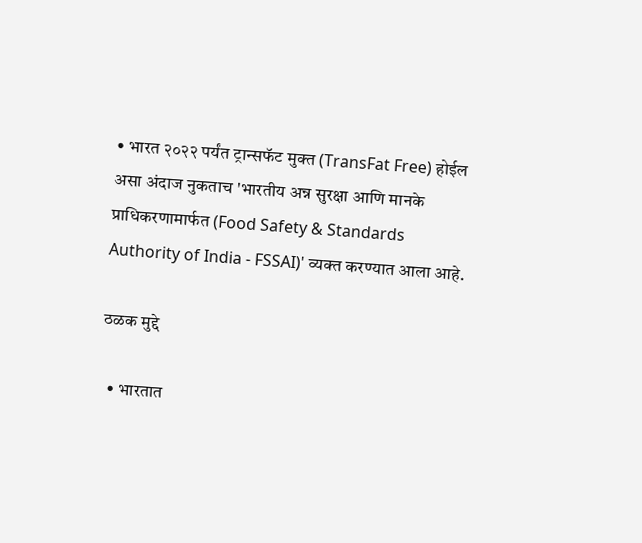• भारत २०२२ पर्यंत ट्रान्सफॅट मुक्त (TransFat Free) होईल असा अंदाज नुकताच 'भारतीय अन्न सुरक्षा आणि मानके प्राधिकरणामार्फत (Food Safety & Standards Authority of India - FSSAI)' व्यक्त करण्यात आला आहे.

ठळक मुद्दे

  • भारतात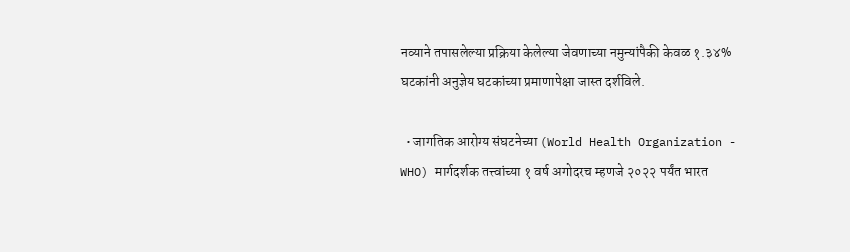नव्याने तपासलेल्या प्रक्रिया केलेल्या जेवणाच्या नमुन्यांपैकी केवळ १.३४% घटकांनी अनुज्ञेय घटकांच्या प्रमाणापेक्षा जास्त दर्शविले.

  • जागतिक आरोग्य संघटनेच्या (World Health Organization - WHO) मार्गदर्शक तत्त्वांच्या १ वर्ष अगोदरच म्हणजे २०२२ पर्यंत भारत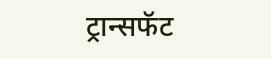ट्रान्सफॅट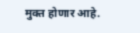मुक्त होणार आहे.